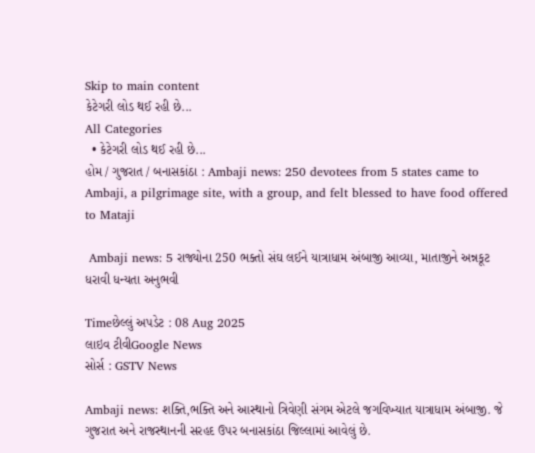Skip to main content
કેટેગરી લોડ થઈ રહી છે...
All Categories
  • કેટેગરી લોડ થઈ રહી છે...
હોમ / ગુજરાત / બનાસકાંઠા : Ambaji news: 250 devotees from 5 states came to Ambaji, a pilgrimage site, with a group, and felt blessed to have food offered to Mataji

 Ambaji news: 5 રાજ્યોના 250 ભક્તો સંઘ લઈને યાત્રાધામ અંબાજી આવ્યા, માતાજીને અન્નકૂટ ધરાવી ધન્યતા અનુભવી

Timeછેલ્લું અપડેટ : 08 Aug 2025
લાઇવ ટીવીGoogle News
સોર્સ : GSTV News

Ambaji news: શક્તિ,ભક્તિ અને આસ્થાનો ત્રિવેણી સંગમ એટલે જગવિખ્યાત યાત્રાધામ અંબાજી. જે ગુજરાત અને રાજસ્થાનની સરહદ ઉપર બનાસકાંઠા જિલ્લામાં આવેલું છે.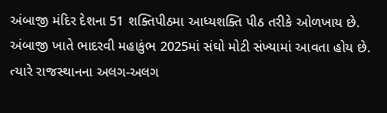અંબાજી મંદિર દેશના 51 શક્તિપીઠમા આધ્યશક્તિ પીઠ તરીકે ઓળખાય છે. અંબાજી ખાતે ભાદરવી મહાકુંભ 2025માં સંઘો મોટી સંખ્યામાં આવતા હોય છે. ત્યારે રાજસ્થાનના અલગ-અલગ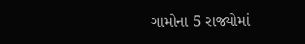ગામોના 5 રાજ્યોમાં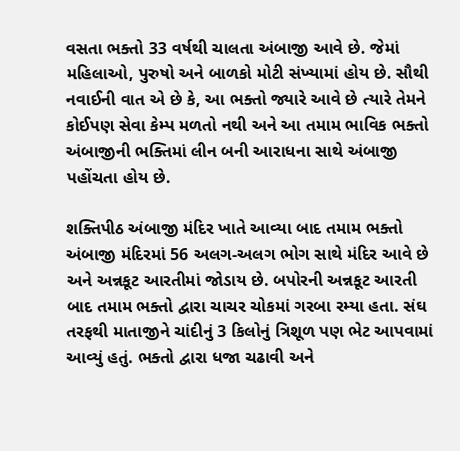વસતા ભક્તો 33 વર્ષથી ચાલતા અંબાજી આવે છે. જેમાં મહિલાઓ, પુરુષો અને બાળકો મોટી સંખ્યામાં હોય છે. સૌથી નવાઈની વાત એ છે કે, આ ભક્તો જ્યારે આવે છે ત્યારે તેમને કોઈપણ સેવા કેમ્પ મળતો નથી અને આ તમામ ભાવિક ભક્તો અંબાજીની ભક્તિમાં લીન બની આરાધના સાથે અંબાજી પહોંચતા હોય છે.

શક્તિપીઠ અંબાજી મંદિર ખાતે આવ્યા બાદ તમામ ભક્તો અંબાજી મંદિરમાં 56 અલગ-અલગ ભોગ સાથે મંદિર આવે છે અને અન્નકૂટ આરતીમાં જોડાય છે. બપોરની અન્નકૂટ આરતી બાદ તમામ ભક્તો દ્વારા ચાચર ચોકમાં ગરબા રમ્યા હતા. સંઘ તરફથી માતાજીને ચાંદીનું 3 કિલોનું ત્રિશૂળ પણ ભેટ આપવામાં આવ્યું હતું. ભક્તો દ્વારા ધજા ચઢાવી અને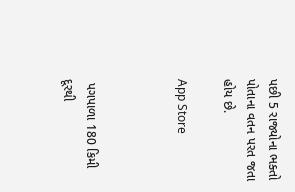પછી 5 રાજ્યોના ભક્તો પોતાના વતન પરત જતા હોય છે.

App Store



 પગપાળા 180 કિમી દૂરથી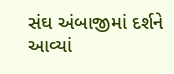સંઘ અંબાજીમાં દર્શને આવ્યાં